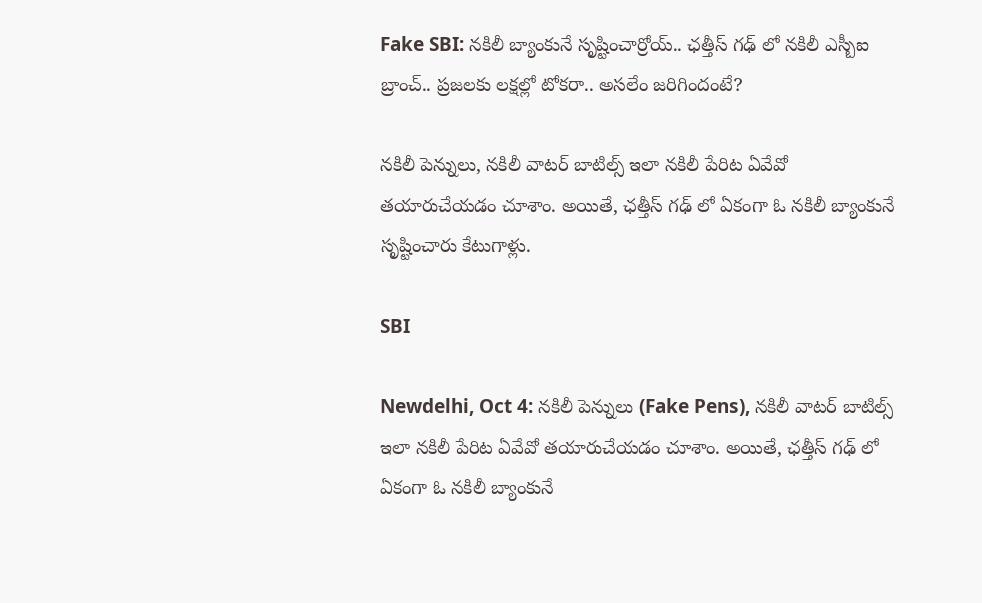Fake SBI: నకిలీ బ్యాంకునే సృష్టించార్రోయ్.. ఛత్తీస్‌ గఢ్‌ లో నకిలీ ఎస్బీఐ బ్రాంచ్‌.. ప్రజలకు లక్షల్లో టోకరా.. అసలేం జరిగిందంటే?

నకిలీ పెన్నులు, నకిలీ వాటర్ బాటిల్స్ ఇలా నకిలీ పేరిట ఏవేవో తయారుచేయడం చూశాం. అయితే, ఛత్తీస్‌ గఢ్‌ లో ఏకంగా ఓ నకిలీ బ్యాంకునే సృష్టించారు కేటుగాళ్లు.

SBI

Newdelhi, Oct 4: నకిలీ పెన్నులు (Fake Pens), నకిలీ వాటర్ బాటిల్స్ ఇలా నకిలీ పేరిట ఏవేవో తయారుచేయడం చూశాం. అయితే, ఛత్తీస్‌ గఢ్‌ లో ఏకంగా ఓ నకిలీ బ్యాంకునే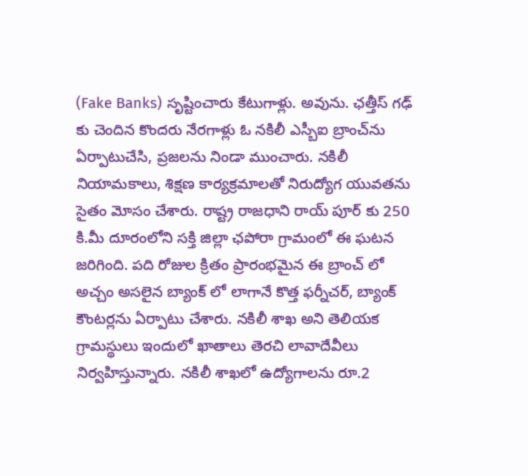(Fake Banks) సృష్టించారు కేటుగాళ్లు. అవును. ఛత్తీస్‌ గఢ్‌ కు చెందిన కొందరు నేరగాళ్లు ఓ నకిలీ ఎస్బీఐ బ్రాంచ్‌ను ఏర్పాటుచేసి, ప్రజలను నిండా ముంచారు. నకిలీ నియామకాలు, శిక్షణ కార్యక్రమాలతో నిరుద్యోగ యువతను సైతం మోసం చేశారు. రాష్ట్ర రాజధాని రాయ్‌ పూర్‌ కు 250 కి.మీ దూరంలోని సక్తి జిల్లా ఛపోరా గ్రామంలో ఈ ఘటన జరిగింది. పది రోజుల క్రితం ప్రారంభమైన ఈ బ్రాంచ్‌ లో అచ్చం అసలైన బ్యాంక్‌ లో లాగానే కొత్త ఫర్నీచర్‌, బ్యాంక్‌ కౌంటర్లను ఏర్పాటు చేశారు. నకిలీ శాఖ అని తెలియక గ్రామస్థులు ఇందులో ఖాతాలు తెరచి లావాదేవీలు నిర్వహిస్తున్నారు. నకిలీ శాఖలో ఉద్యోగాలను రూ.2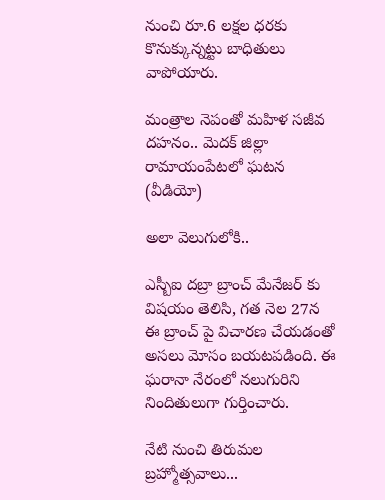నుంచి రూ.6 లక్షల ధరకు కొనుక్కున్నట్టు బాధితులు వాపోయారు.

మంత్రాల నెపంతో మహిళ సజీవ దహనం.. మెదక్ జిల్లా రామాయంపేటలో ఘటన (వీడియో)

అలా వెలుగులోకి..

ఎస్బీఐ దబ్రా బ్రాంచ్‌ మేనేజర్‌ కు విషయం తెలిసి, గత నెల 27న ఈ బ్రాంచ్‌ పై విచారణ చేయడంతో అసలు మోసం బయటపడింది. ఈ ఘరానా నేరంలో నలుగురిని నిందితులుగా గుర్తించారు.

నేటి నుంచి తిరుమల బ్రహ్మోత్సవాలు...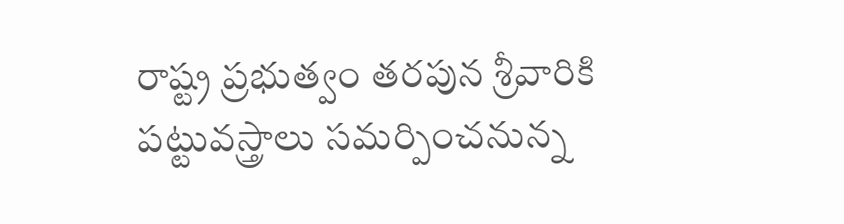రాష్ట్ర ప్రభుత్వం తరపున శ్రీవారికి పట్టువస్త్రాలు సమర్పించనున్న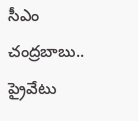సీఎం చంద్రబాబు.. ప్రైవేటు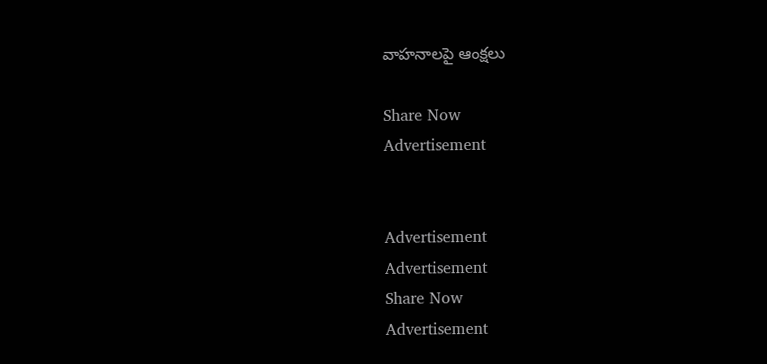వాహనాలపై ఆంక్షలు

Share Now
Advertisement


Advertisement
Advertisement
Share Now
Advertisement